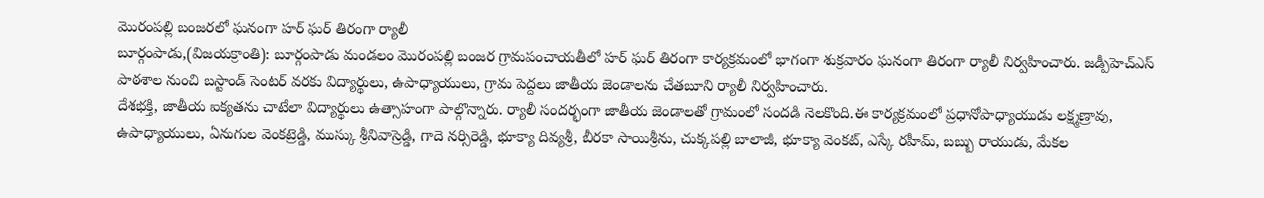మొరంపల్లి బంజరలో ఘనంగా హర్ ఘర్ తిరంగా ర్యాలీ
బూర్గంపాడు,(విజయక్రాంతి): బూర్గంపాడు మండలం మొరంపల్లి బంజర గ్రామపంచాయతీలో హర్ ఘర్ తిరంగా కార్యక్రమంలో భాగంగా శుక్రవారం ఘనంగా తిరంగా ర్యాలీ నిర్వహించారు. జడ్పీహెచ్ఎస్ పాఠశాల నుంచి బస్టాండ్ సెంటర్ వరకు విద్యార్థులు, ఉపాధ్యాయులు, గ్రామ పెద్దలు జాతీయ జెండాలను చేతబూని ర్యాలీ నిర్వహించారు.
దేశభక్తి, జాతీయ ఐక్యతను చాటేలా విద్యార్థులు ఉత్సాహంగా పాల్గొన్నారు. ర్యాలీ సందర్భంగా జాతీయ జెండాలతో గ్రామంలో సందడి నెలకొంది.ఈ కార్యక్రమంలో ప్రధానోపాధ్యాయుడు లక్ష్మణ్రావు, ఉపాధ్యాయులు, ఏనుగుల వెంకట్రెడ్డి, ముస్కు శ్రీనివాస్రెడ్డి, గాదె నర్సిరెడ్డి, భూక్యా దివ్యశ్రీ, బీరకా సాయిశ్రీను, చుక్కపల్లి బాలాజీ, భూక్యా వెంకట్, ఎస్కే రహీమ్, బబ్బు రాయుడు, మేకల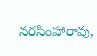నరసింహారావు,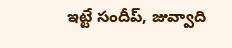ఇట్టే సందీప్, జువ్వాది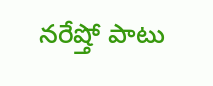నరేష్తో పాటు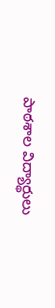పాఠశాల విద్యార్థులు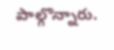పాల్గొన్నారు.